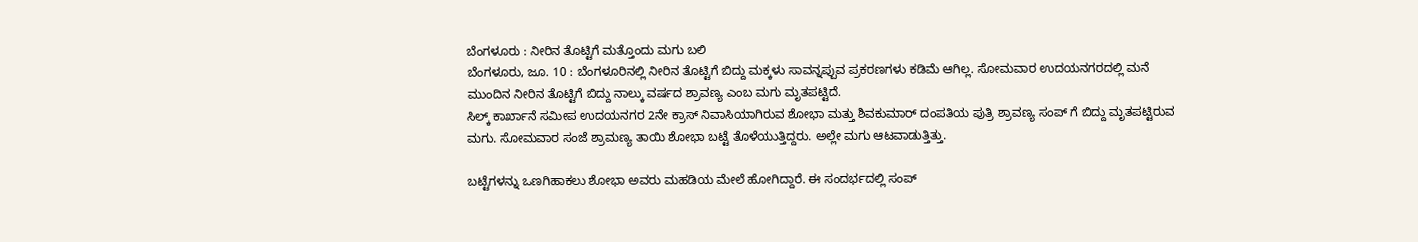ಬೆಂಗಳೂರು : ನೀರಿನ ತೊಟ್ಟಿಗೆ ಮತ್ತೊಂದು ಮಗು ಬಲಿ
ಬೆಂಗಳೂರು, ಜೂ. 10 : ಬೆಂಗಳೂರಿನಲ್ಲಿ ನೀರಿನ ತೊಟ್ಟಿಗೆ ಬಿದ್ದು ಮಕ್ಕಳು ಸಾವನ್ನಪ್ಪುವ ಪ್ರಕರಣಗಳು ಕಡಿಮೆ ಆಗಿಲ್ಲ. ಸೋಮವಾರ ಉದಯನಗರದಲ್ಲಿ ಮನೆ ಮುಂದಿನ ನೀರಿನ ತೊಟ್ಟಿಗೆ ಬಿದ್ದು ನಾಲ್ಕು ವರ್ಷದ ಶ್ರಾವಣ್ಯ ಎಂಬ ಮಗು ಮೃತಪಟ್ಟಿದೆ.
ಸಿಲ್ಕ್ ಕಾರ್ಖಾನೆ ಸಮೀಪ ಉದಯನಗರ 2ನೇ ಕ್ರಾಸ್ ನಿವಾಸಿಯಾಗಿರುವ ಶೋಭಾ ಮತ್ತು ಶಿವಕುಮಾರ್ ದಂಪತಿಯ ಪುತ್ರಿ ಶ್ರಾವಣ್ಯ ಸಂಪ್ ಗೆ ಬಿದ್ದು ಮೃತಪಟ್ಟಿರುವ ಮಗು. ಸೋಮವಾರ ಸಂಜೆ ಶ್ರಾಮಣ್ಯ ತಾಯಿ ಶೋಭಾ ಬಟ್ಟೆ ತೊಳೆಯುತ್ತಿದ್ದರು. ಅಲ್ಲೇ ಮಗು ಆಟವಾಡುತ್ತಿತ್ತು.

ಬಟ್ಟೆಗಳನ್ನು ಒಣಗಿಹಾಕಲು ಶೋಭಾ ಅವರು ಮಹಡಿಯ ಮೇಲೆ ಹೋಗಿದ್ದಾರೆ. ಈ ಸಂದರ್ಭದಲ್ಲಿ ಸಂಪ್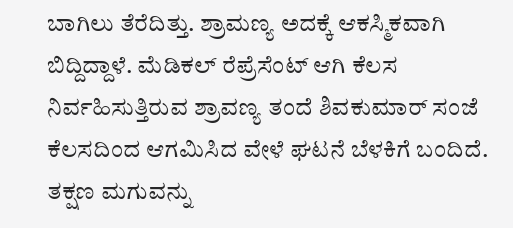ಬಾಗಿಲು ತೆರೆದಿತ್ತು. ಶ್ರಾಮಣ್ಯ ಅದಕ್ಕೆ ಆಕಸ್ಮಿಕವಾಗಿ ಬಿದ್ದಿದ್ದಾಳೆ. ಮೆಡಿಕಲ್ ರೆಪ್ರೆಸೆಂಟ್ ಆಗಿ ಕೆಲಸ ನಿರ್ವಹಿಸುತ್ತಿರುವ ಶ್ರಾವಣ್ಯ ತಂದೆ ಶಿವಕುಮಾರ್ ಸಂಜೆ ಕೆಲಸದಿಂದ ಆಗಮಿಸಿದ ವೇಳೆ ಘಟನೆ ಬೆಳಕಿಗೆ ಬಂದಿದೆ.
ತಕ್ಷಣ ಮಗುವನ್ನು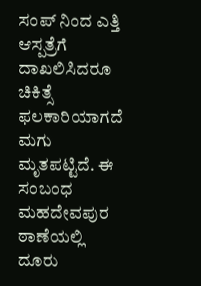ಸಂಪ್ ನಿಂದ ಎತ್ತಿ ಆಸ್ಪತ್ರೆಗೆ ದಾಖಲಿಸಿದರೂ ಚಿಕಿತ್ಸೆ ಫಲಕಾರಿಯಾಗದೆ ಮಗು ಮೃತಪಟ್ಟಿದೆ. ಈ ಸಂಬಂಧ ಮಹದೇವಪುರ ಠಾಣೆಯಲ್ಲಿ ದೂರು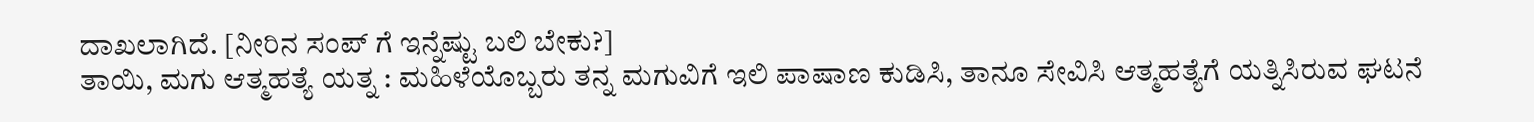ದಾಖಲಾಗಿದೆ. [ನೀರಿನ ಸಂಪ್ ಗೆ ಇನ್ನೆಷ್ಟು ಬಲಿ ಬೇಕು?]
ತಾಯಿ, ಮಗು ಆತ್ಮಹತ್ಯೆ ಯತ್ನ : ಮಹಿಳೆಯೊಬ್ಬರು ತನ್ನ ಮಗುವಿಗೆ ಇಲಿ ಪಾಷಾಣ ಕುಡಿಸಿ, ತಾನೂ ಸೇವಿಸಿ ಆತ್ಮಹತ್ಯೆಗೆ ಯತ್ನಿಸಿರುವ ಘಟನೆ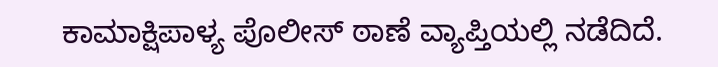ಕಾಮಾಕ್ಷಿಪಾಳ್ಯ ಪೊಲೀಸ್ ಠಾಣೆ ವ್ಯಾಪ್ತಿಯಲ್ಲಿ ನಡೆದಿದೆ.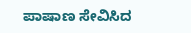ಪಾಷಾಣ ಸೇವಿಸಿದ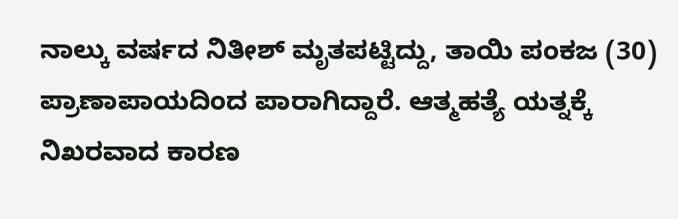ನಾಲ್ಕು ವರ್ಷದ ನಿತೀಶ್ ಮೃತಪಟ್ಟಿದ್ದು, ತಾಯಿ ಪಂಕಜ (30) ಪ್ರಾಣಾಪಾಯದಿಂದ ಪಾರಾಗಿದ್ದಾರೆ. ಆತ್ಮಹತ್ಯೆ ಯತ್ನಕ್ಕೆ ನಿಖರವಾದ ಕಾರಣ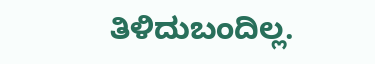ತಿಳಿದುಬಂದಿಲ್ಲ.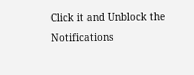Click it and Unblock the Notifications